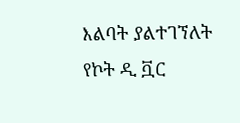እልባት ያልተገኘለት የኮት ዲ ቯር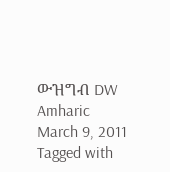ውዝግብ DW Amharic March 9, 2011 Tagged with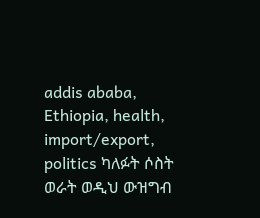addis ababa, Ethiopia, health, import/export, politics ካለፉት ሶስት ወራት ወዲህ ውዝግብ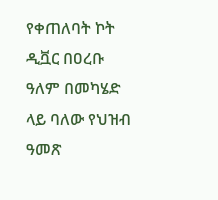የቀጠለባት ኮት ዲቯር በዐረቡ ዓለም በመካሄድ ላይ ባለው የህዝብ ዓመጽ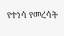የተነሳ የመረሳት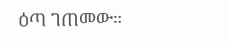ዕጣ ገጠመው።